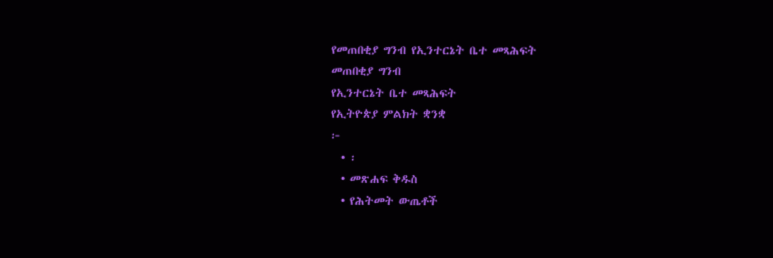የመጠበቂያ ግንብ የኢንተርኔት ቤተ መጻሕፍት
መጠበቂያ ግንብ
የኢንተርኔት ቤተ መጻሕፍት
የኢትዮጵያ ምልክት ቋንቋ
፦
  • ፡
  • መጽሐፍ ቅዱስ
  • የሕትመት ውጤቶች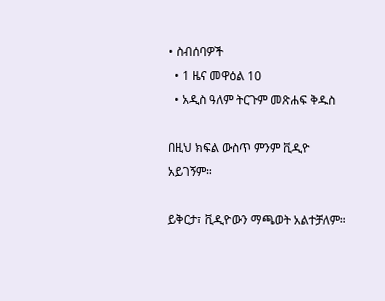• ስብሰባዎች
  • 1 ዜና መዋዕል 10
  • አዲስ ዓለም ትርጉም መጽሐፍ ቅዱስ

በዚህ ክፍል ውስጥ ምንም ቪዲዮ አይገኝም።

ይቅርታ፣ ቪዲዮውን ማጫወት አልተቻለም።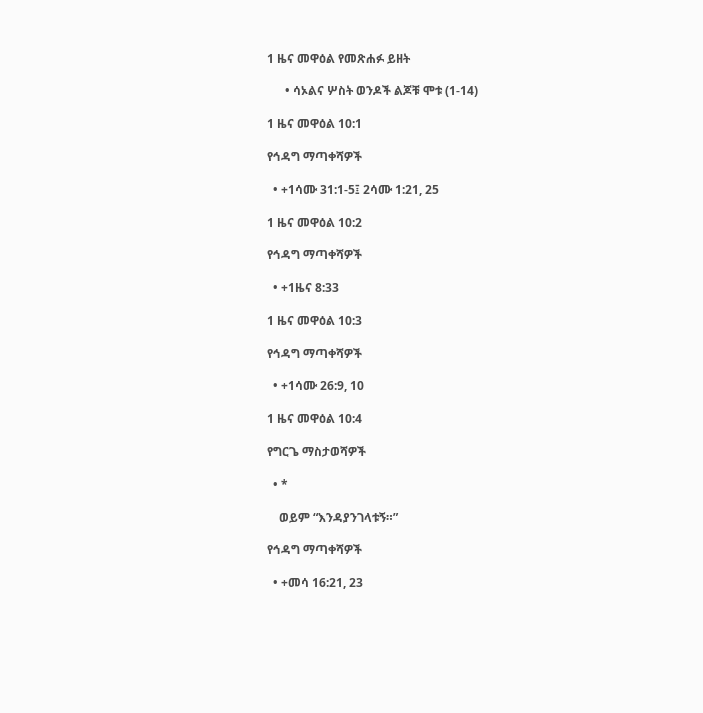1 ዜና መዋዕል የመጽሐፉ ይዘት

      • ሳኦልና ሦስት ወንዶች ልጆቹ ሞቱ (1-14)

1 ዜና መዋዕል 10:1

የኅዳግ ማጣቀሻዎች

  • +1ሳሙ 31:1-5፤ 2ሳሙ 1:21, 25

1 ዜና መዋዕል 10:2

የኅዳግ ማጣቀሻዎች

  • +1ዜና 8:33

1 ዜና መዋዕል 10:3

የኅዳግ ማጣቀሻዎች

  • +1ሳሙ 26:9, 10

1 ዜና መዋዕል 10:4

የግርጌ ማስታወሻዎች

  • *

    ወይም “እንዳያንገላቱኝ።”

የኅዳግ ማጣቀሻዎች

  • +መሳ 16:21, 23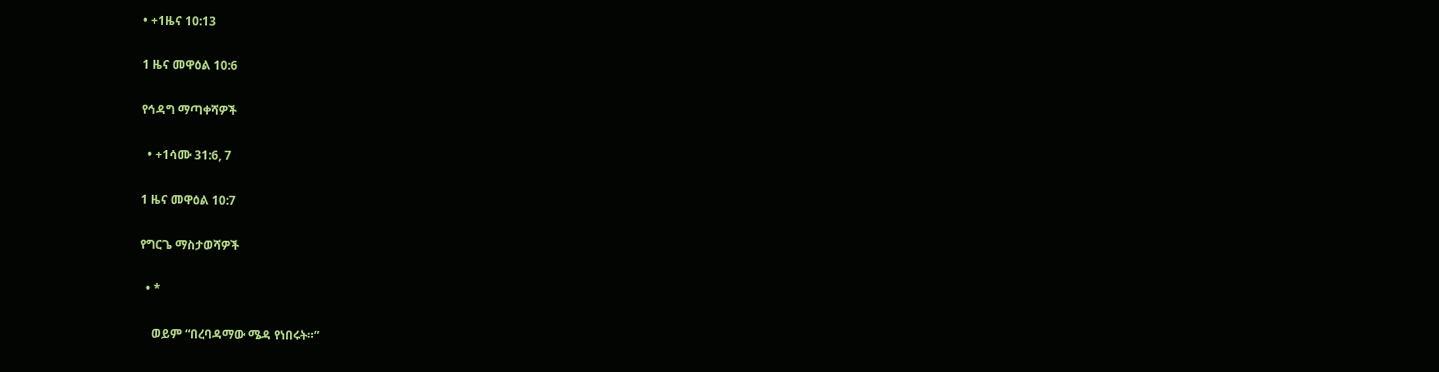• +1ዜና 10:13

1 ዜና መዋዕል 10:6

የኅዳግ ማጣቀሻዎች

  • +1ሳሙ 31:6, 7

1 ዜና መዋዕል 10:7

የግርጌ ማስታወሻዎች

  • *

    ወይም “በረባዳማው ሜዳ የነበሩት።”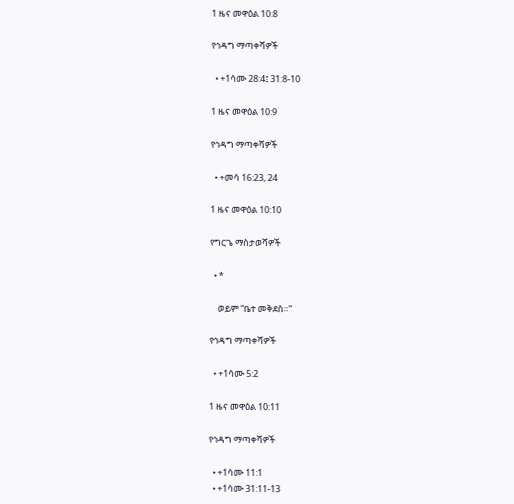1 ዜና መዋዕል 10:8

የኅዳግ ማጣቀሻዎች

  • +1ሳሙ 28:4፤ 31:8-10

1 ዜና መዋዕል 10:9

የኅዳግ ማጣቀሻዎች

  • +መሳ 16:23, 24

1 ዜና መዋዕል 10:10

የግርጌ ማስታወሻዎች

  • *

    ወይም “ቤተ መቅደስ።”

የኅዳግ ማጣቀሻዎች

  • +1ሳሙ 5:2

1 ዜና መዋዕል 10:11

የኅዳግ ማጣቀሻዎች

  • +1ሳሙ 11:1
  • +1ሳሙ 31:11-13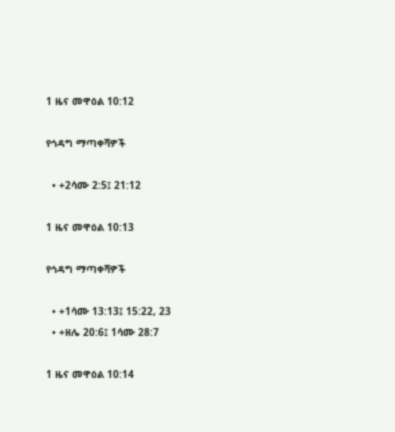1 ዜና መዋዕል 10:12

የኅዳግ ማጣቀሻዎች

  • +2ሳሙ 2:5፤ 21:12

1 ዜና መዋዕል 10:13

የኅዳግ ማጣቀሻዎች

  • +1ሳሙ 13:13፤ 15:22, 23
  • +ዘሌ 20:6፤ 1ሳሙ 28:7

1 ዜና መዋዕል 10:14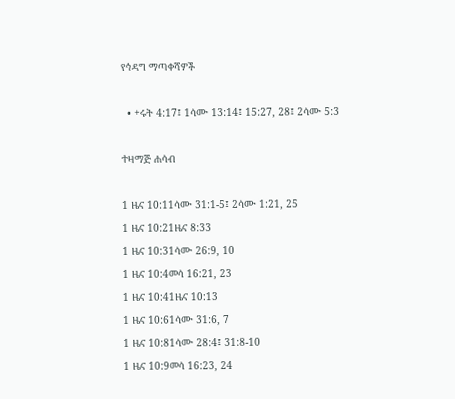የኅዳግ ማጣቀሻዎች

  • +ሩት 4:17፤ 1ሳሙ 13:14፤ 15:27, 28፤ 2ሳሙ 5:3

ተዛማጅ ሐሳብ

1 ዜና 10:11ሳሙ 31:1-5፤ 2ሳሙ 1:21, 25
1 ዜና 10:21ዜና 8:33
1 ዜና 10:31ሳሙ 26:9, 10
1 ዜና 10:4መሳ 16:21, 23
1 ዜና 10:41ዜና 10:13
1 ዜና 10:61ሳሙ 31:6, 7
1 ዜና 10:81ሳሙ 28:4፤ 31:8-10
1 ዜና 10:9መሳ 16:23, 24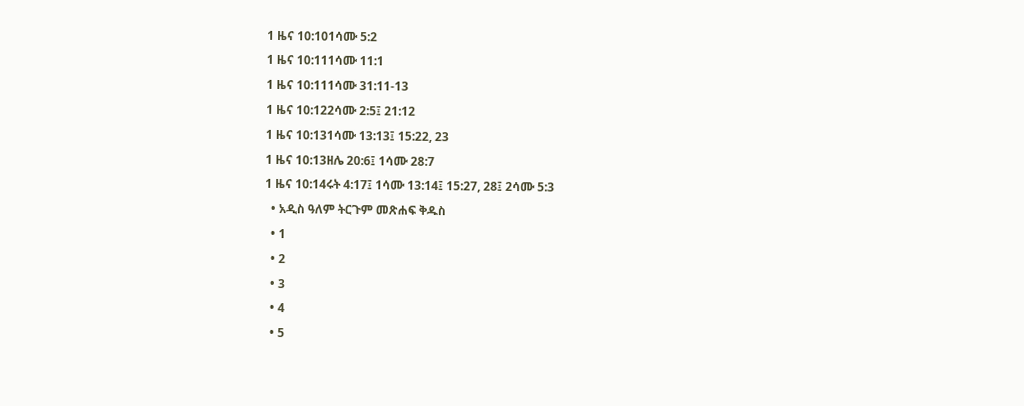1 ዜና 10:101ሳሙ 5:2
1 ዜና 10:111ሳሙ 11:1
1 ዜና 10:111ሳሙ 31:11-13
1 ዜና 10:122ሳሙ 2:5፤ 21:12
1 ዜና 10:131ሳሙ 13:13፤ 15:22, 23
1 ዜና 10:13ዘሌ 20:6፤ 1ሳሙ 28:7
1 ዜና 10:14ሩት 4:17፤ 1ሳሙ 13:14፤ 15:27, 28፤ 2ሳሙ 5:3
  • አዲስ ዓለም ትርጉም መጽሐፍ ቅዱስ
  • 1
  • 2
  • 3
  • 4
  • 5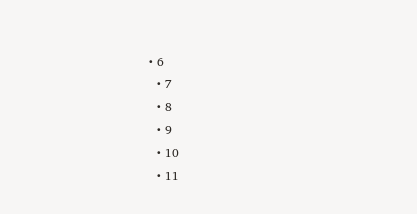• 6
  • 7
  • 8
  • 9
  • 10
  • 11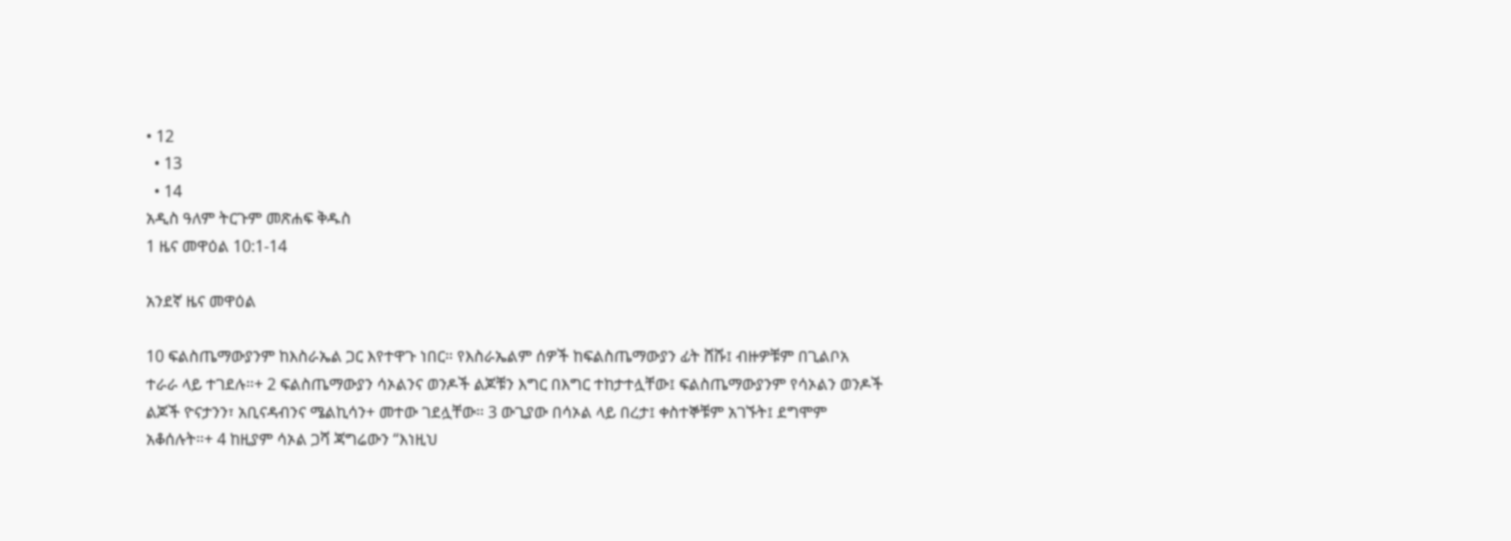• 12
  • 13
  • 14
አዲስ ዓለም ትርጉም መጽሐፍ ቅዱስ
1 ዜና መዋዕል 10:1-14

አንደኛ ዜና መዋዕል

10 ፍልስጤማውያንም ከእስራኤል ጋር እየተዋጉ ነበር። የእስራኤልም ሰዎች ከፍልስጤማውያን ፊት ሸሹ፤ ብዙዎቹም በጊልቦአ ተራራ ላይ ተገደሉ።+ 2 ፍልስጤማውያን ሳኦልንና ወንዶች ልጆቹን እግር በእግር ተከታተሏቸው፤ ፍልስጤማውያንም የሳኦልን ወንዶች ልጆች ዮናታንን፣ አቢናዳብንና ሜልኪሳን+ መተው ገደሏቸው። 3 ውጊያው በሳኦል ላይ በረታ፤ ቀስተኞቹም አገኙት፤ ደግሞም አቆሰሉት።+ 4 ከዚያም ሳኦል ጋሻ ጃግሬውን “እነዚህ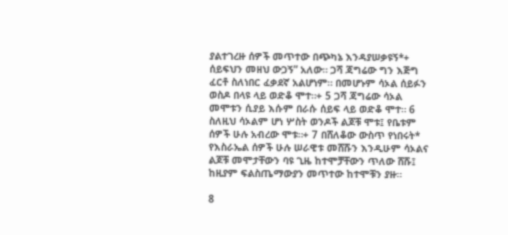ያልተገረዙ ሰዎች መጥተው በጭካኔ እንዳያሠቃዩኝ*+ ሰይፍህን መዘህ ውጋኝ” አለው። ጋሻ ጃግሬው ግን እጅግ ፈርቶ ስለነበር ፈቃደኛ አልሆነም። በመሆኑም ሳኦል ሰይፉን ወስዶ በላዩ ላይ ወድቆ ሞተ።+ 5 ጋሻ ጃግሬው ሳኦል መሞቱን ሲያይ እሱም በራሱ ሰይፍ ላይ ወድቆ ሞተ። 6 ስለዚህ ሳኦልም ሆነ ሦስት ወንዶች ልጆቹ ሞቱ፤ የቤቱም ሰዎች ሁሉ አብረው ሞቱ።+ 7 በሸለቆው ውስጥ የነበሩት* የእስራኤል ሰዎች ሁሉ ሠራዊቱ መሸሹን እንዲሁም ሳኦልና ልጆቹ መሞታቸውን ባዩ ጊዜ ከተሞቻቸውን ጥለው ሸሹ፤ ከዚያም ፍልስጤማውያን መጥተው ከተሞቹን ያዙ።

8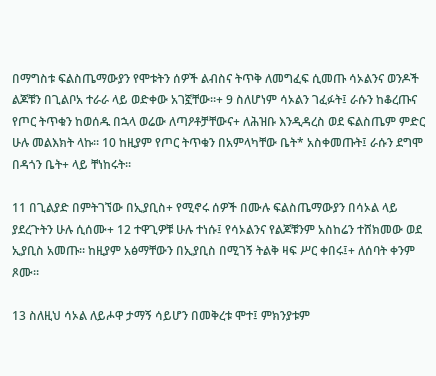በማግስቱ ፍልስጤማውያን የሞቱትን ሰዎች ልብስና ትጥቅ ለመግፈፍ ሲመጡ ሳኦልንና ወንዶች ልጆቹን በጊልቦአ ተራራ ላይ ወድቀው አገኟቸው።+ 9 ስለሆነም ሳኦልን ገፈፉት፤ ራሱን ከቆረጡና የጦር ትጥቁን ከወሰዱ በኋላ ወሬው ለጣዖቶቻቸውና+ ለሕዝቡ እንዲዳረስ ወደ ፍልስጤም ምድር ሁሉ መልእክት ላኩ። 10 ከዚያም የጦር ትጥቁን በአምላካቸው ቤት* አስቀመጡት፤ ራሱን ደግሞ በዳጎን ቤት+ ላይ ቸነከሩት።

11 በጊልያድ በምትገኘው በኢያቢስ+ የሚኖሩ ሰዎች በሙሉ ፍልስጤማውያን በሳኦል ላይ ያደረጉትን ሁሉ ሲሰሙ+ 12 ተዋጊዎቹ ሁሉ ተነሱ፤ የሳኦልንና የልጆቹንም አስከሬን ተሸክመው ወደ ኢያቢስ አመጡ። ከዚያም አፅማቸውን በኢያቢስ በሚገኝ ትልቅ ዛፍ ሥር ቀበሩ፤+ ለሰባት ቀንም ጾሙ።

13 ስለዚህ ሳኦል ለይሖዋ ታማኝ ሳይሆን በመቅረቱ ሞተ፤ ምክንያቱም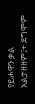የይሖዋን ቃል አልታዘዘም፤+ ደግሞም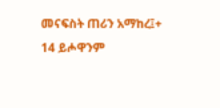መናፍስት ጠሪን አማከረ፤+ 14 ይሖዋንም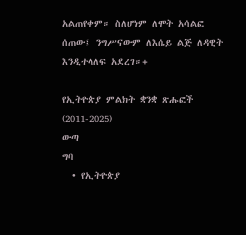አልጠየቀም። ስለሆነም ለሞት አሳልፎ ሰጠው፤ ንግሥናውም ለእሴይ ልጅ ለዳዊት እንዲተላለፍ አደረገ።+

የኢትዮጵያ ምልክት ቋንቋ ጽሑፎች (2011-2025)
ውጣ
ግባ
  • የኢትዮጵያ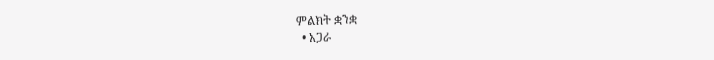ምልክት ቋንቋ
  • አጋራ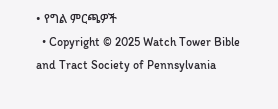• የግል ምርጫዎች
  • Copyright © 2025 Watch Tower Bible and Tract Society of Pennsylvania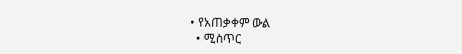• የአጠቃቀም ውል
  • ሚስጥር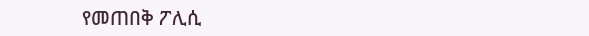የመጠበቅ ፖሊሲ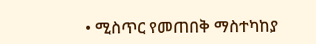• ሚስጥር የመጠበቅ ማስተካከያ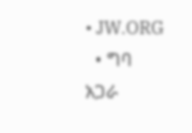• JW.ORG
  • ግባ
አጋራ